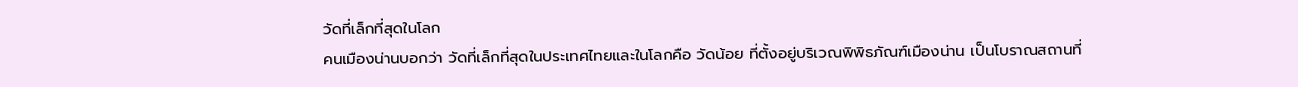วัดที่เล็กที่สุดในโลก
คนเมืองน่านบอกว่า วัดที่เล็กที่สุดในประเทศไทยและในโลกคือ วัดน้อย ที่ตั้งอยู่บริเวณพิพิธภัณฑ์เมืองน่าน เป็นโบราณสถานที่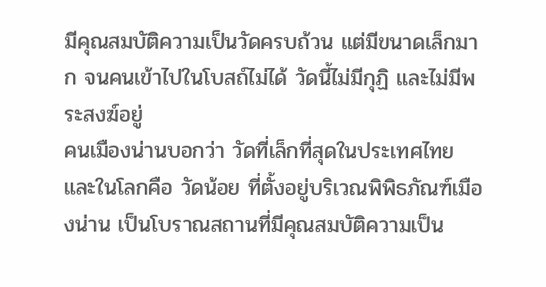มีคุณสมบัติความเป็นวัดครบถ้วน แต่มีขนาดเล็กมาก จนคนเข้าไปในโบสถ์ไม่ได้ วัดนี้ไม่มีกุฏิ และไม่มีพระสงฆ์อยู่
คนเมืองน่านบอกว่า วัดที่เล็กที่สุดในประเทศไทยและในโลกคือ วัดน้อย ที่ตั้งอยู่บริเวณพิพิธภัณฑ์เมืองน่าน เป็นโบราณสถานที่มีคุณสมบัติความเป็น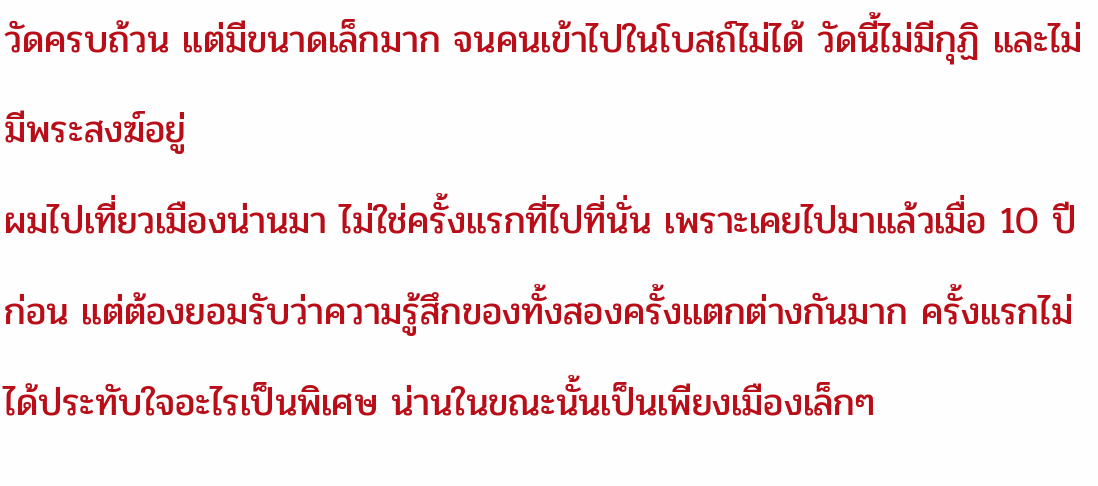วัดครบถ้วน แต่มีขนาดเล็กมาก จนคนเข้าไปในโบสถ์ไม่ได้ วัดนี้ไม่มีกุฏิ และไม่มีพระสงฆ์อยู่
ผมไปเที่ยวเมืองน่านมา ไม่ใช่ครั้งแรกที่ไปที่นั่น เพราะเคยไปมาแล้วเมื่อ 10 ปีก่อน แต่ต้องยอมรับว่าความรู้สึกของทั้งสองครั้งแตกต่างกันมาก ครั้งแรกไม่ได้ประทับใจอะไรเป็นพิเศษ น่านในขณะนั้นเป็นเพียงเมืองเล็กๆ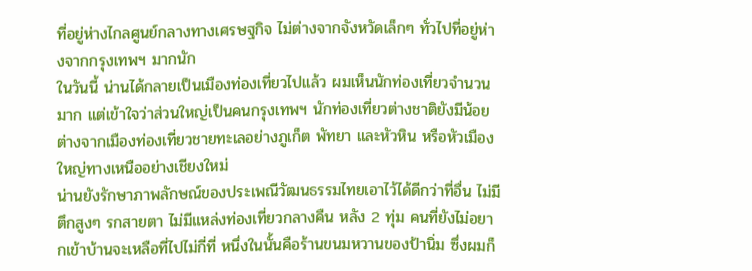ที่อยู่ห่างไกลศูนย์กลางทางเศรษฐกิจ ไม่ต่างจากจังหวัดเล็กๆ ทั่วไปที่อยู่ห่างจากกรุงเทพฯ มากนัก
ในวันนี้ น่านได้กลายเป็นเมืองท่องเที่ยวไปแล้ว ผมเห็นนักท่องเที่ยวจำนวนมาก แต่เข้าใจว่าส่วนใหญ่เป็นคนกรุงเทพฯ นักท่องเที่ยวต่างชาติยังมีน้อย ต่างจากเมืองท่องเที่ยวชายทะเลอย่างภูเก็ต พัทยา และหัวหิน หรือหัวเมืองใหญ่ทางเหนืออย่างเชียงใหม่
น่านยังรักษาภาพลักษณ์ของประเพณีวัฒนธรรมไทยเอาไว้ได้ดีกว่าที่อื่น ไม่มีตึกสูงๆ รกสายตา ไม่มีแหล่งท่องเที่ยวกลางคืน หลัง 2 ทุ่ม คนที่ยังไม่อยากเข้าบ้านจะเหลือที่ไปไม่กี่ที่ หนึ่งในนั้นคือร้านขนมหวานของป้านิ่ม ซึ่งผมก็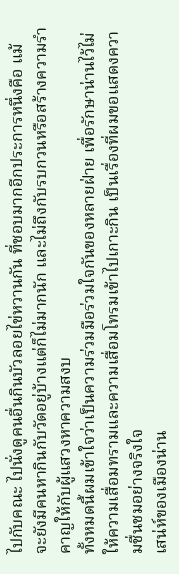ไปกับคณะ ไปนั่งดูคนอื่นกินบัวลอยไข่หวานกัน ที่ชอบมากอีกประการหนึ่งคือ แม้จะยังมีคนหากินกับวัดอยู่บ้างแต่ก็ไม่มากนัก และไม่ถึงกับรบกวนหรือสร้างความรำคาญให้กับผู้แสวงหาความสงบ
ทั้งหมดนี้ผมเข้าใจว่าเป็นความร่วมมือร่วมใจกันของหลายฝ่าย เพื่อรักษาน่านไว้ไม่ให้ความเสื่อมทรามและความเสื่อมโทรมเข้าไปเกาะกิน เป็นเรื่องที่ผมขอแสดงความชื่นชมอย่างจริงใจ
เสน่ห์ของเมืองน่าน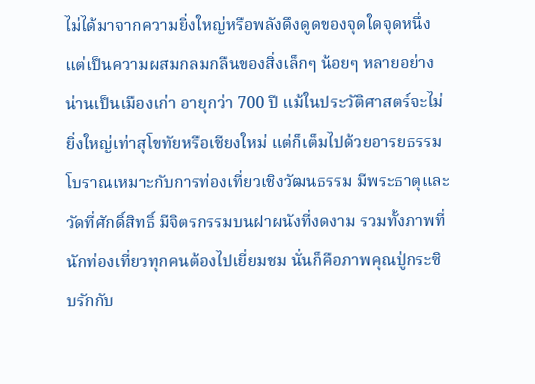ไม่ได้มาจากความยิ่งใหญ่หรือพลังดึงดูดของจุดใดจุดหนึ่ง แต่เป็นความผสมกลมกลืนของสิ่งเล็กๆ น้อยๆ หลายอย่าง น่านเป็นเมืองเก่า อายุกว่า 700 ปี แม้ในประวัติศาสตร์จะไม่ยิ่งใหญ่เท่าสุโขทัยหรือเชียงใหม่ แต่ก็เต็มไปด้วยอารยธรรมโบราณเหมาะกับการท่องเที่ยวเชิงวัฒนธรรม มีพระธาตุและวัดที่ศักดิ์สิทธิ์ มีจิตรกรรมบนฝาผนังที่งดงาม รวมทั้งภาพที่นักท่องเที่ยวทุกคนต้องไปเยี่ยมชม นั่นก็คือภาพคุณปู่กระซิบรักกับ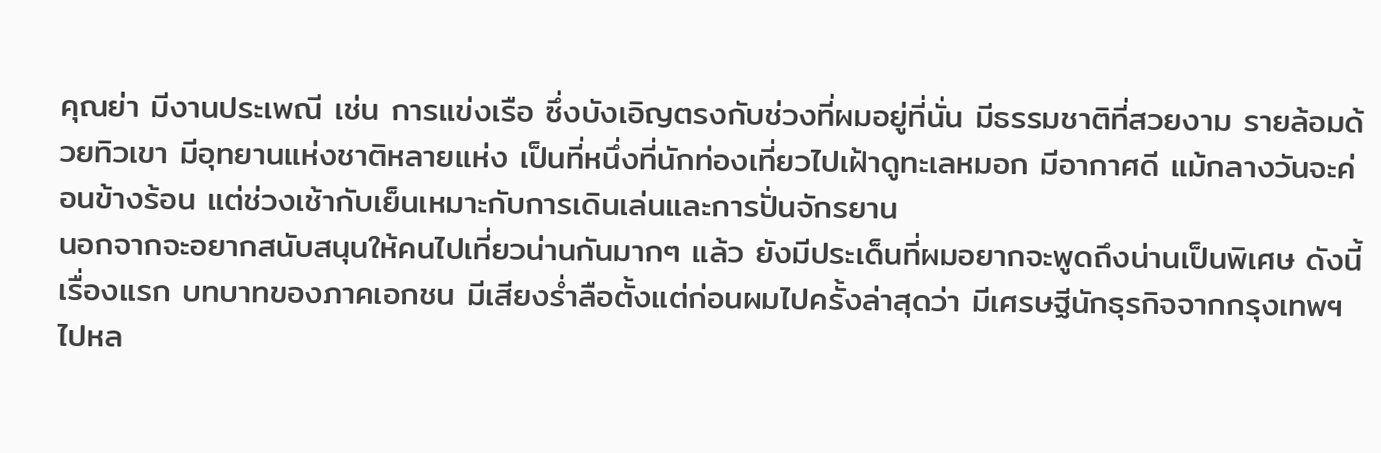คุณย่า มีงานประเพณี เช่น การแข่งเรือ ซึ่งบังเอิญตรงกับช่วงที่ผมอยู่ที่นั่น มีธรรมชาติที่สวยงาม รายล้อมด้วยทิวเขา มีอุทยานแห่งชาติหลายแห่ง เป็นที่หนึ่งที่นักท่องเที่ยวไปเฝ้าดูทะเลหมอก มีอากาศดี แม้กลางวันจะค่อนข้างร้อน แต่ช่วงเช้ากับเย็นเหมาะกับการเดินเล่นและการปั่นจักรยาน
นอกจากจะอยากสนับสนุนให้คนไปเที่ยวน่านกันมากๆ แล้ว ยังมีประเด็นที่ผมอยากจะพูดถึงน่านเป็นพิเศษ ดังนี้
เรื่องแรก บทบาทของภาคเอกชน มีเสียงร่ำลือตั้งแต่ก่อนผมไปครั้งล่าสุดว่า มีเศรษฐีนักธุรกิจจากกรุงเทพฯ ไปหล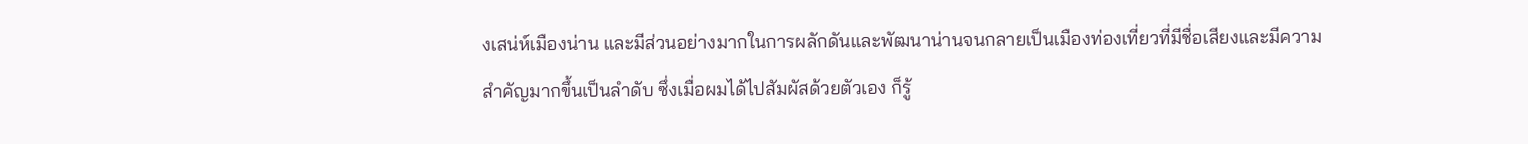งเสน่ห์เมืองน่าน และมีส่วนอย่างมากในการผลักดันและพัฒนาน่านจนกลายเป็นเมืองท่องเที่ยวที่มีชื่อเสียงและมีความสำคัญมากขึ้นเป็นลำดับ ซึ่งเมื่อผมได้ไปสัมผัสด้วยตัวเอง ก็รู้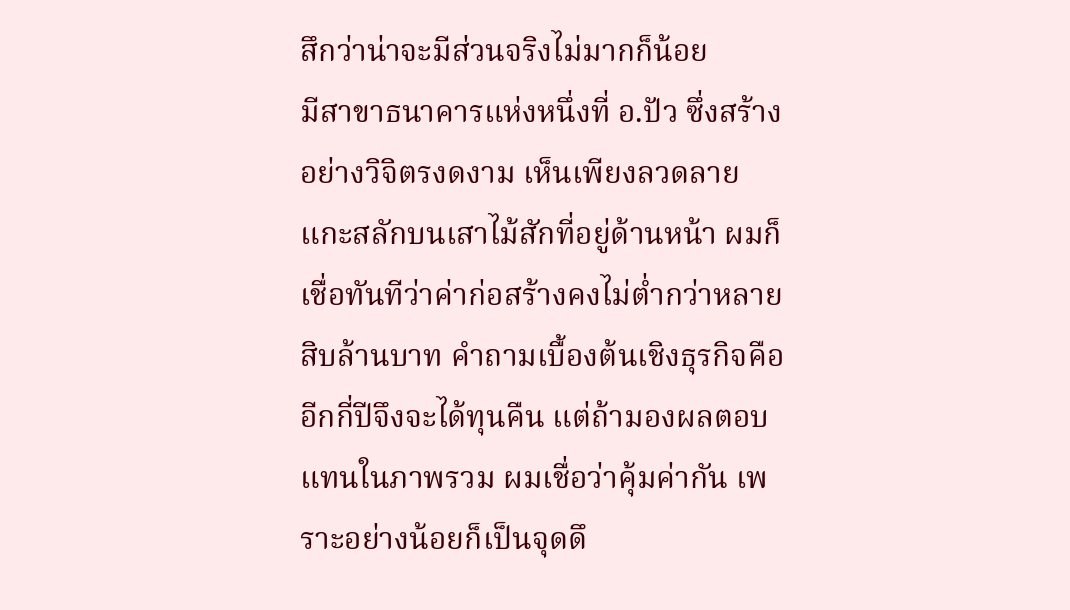สึกว่าน่าจะมีส่วนจริงไม่มากก็น้อย
มีสาขาธนาคารแห่งหนึ่งที่ อ.ปัว ซึ่งสร้างอย่างวิจิตรงดงาม เห็นเพียงลวดลายแกะสลักบนเสาไม้สักที่อยู่ด้านหน้า ผมก็เชื่อทันทีว่าค่าก่อสร้างคงไม่ต่ำกว่าหลายสิบล้านบาท คำถามเบื้องต้นเชิงธุรกิจคือ อีกกี่ปีจึงจะได้ทุนคืน แต่ถ้ามองผลตอบแทนในภาพรวม ผมเชื่อว่าคุ้มค่ากัน เพราะอย่างน้อยก็เป็นจุดดึ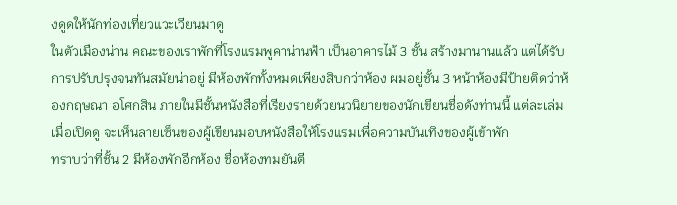งดูดให้นักท่องเที่ยวแวะเวียนมาดู
ในตัวเมืองน่าน คณะของเราพักที่โรงแรมพูคาน่านฟ้า เป็นอาคารไม้ 3 ชั้น สร้างมานานแล้ว แต่ได้รับการปรับปรุงจนทันสมัยน่าอยู่ มีห้องพักทั้งหมดเพียงสิบกว่าห้อง ผมอยู่ชั้น 3 หน้าห้องมีป้ายติดว่าห้องกฤษณา อโศกสิน ภายในมีชั้นหนังสือที่เรียงรายด้วยนวนิยายของนักเขียนชื่อดังท่านนี้ แต่ละเล่มเมื่อเปิดดู จะเห็นลายเซ็นของผู้เขียนมอบหนังสือให้โรงแรมเพื่อความบันเทิงของผู้เข้าพัก
ทราบว่าที่ชั้น 2 มีห้องพักอีกห้อง ชื่อห้องทมยันตี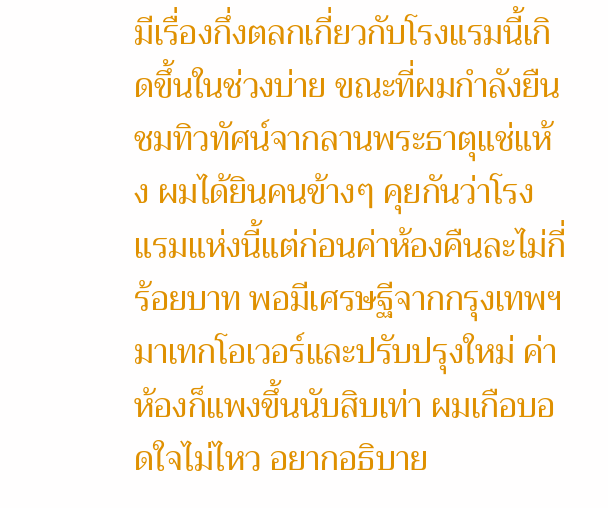มีเรื่องกึ่งตลกเกี่ยวกับโรงแรมนี้เกิดขึ้นในช่วงบ่าย ขณะที่ผมกำลังยืนชมทิวทัศน์จากลานพระธาตุแช่แห้ง ผมได้ยินคนข้างๆ คุยกันว่าโรงแรมแห่งนี้แต่ก่อนค่าห้องคืนละไม่กี่ร้อยบาท พอมีเศรษฐีจากกรุงเทพฯ มาเทกโอเวอร์และปรับปรุงใหม่ ค่าห้องก็แพงขึ้นนับสิบเท่า ผมเกือบอดใจไม่ไหว อยากอธิบาย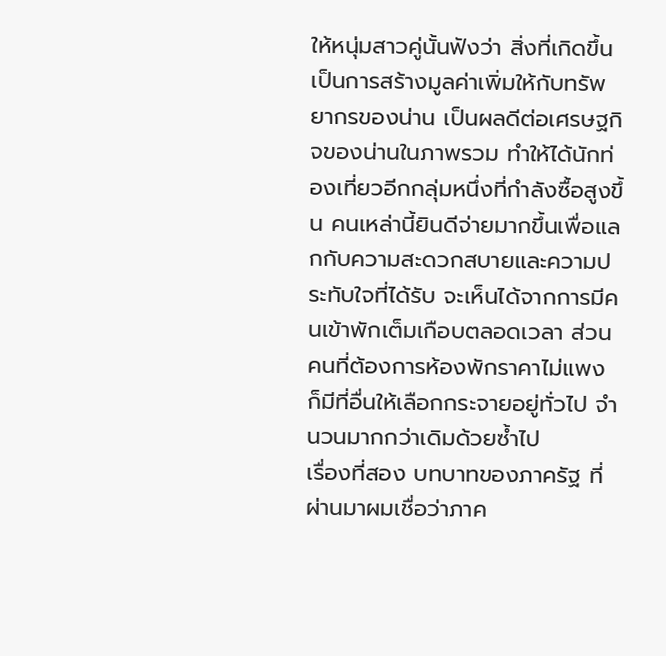ให้หนุ่มสาวคู่นั้นฟังว่า สิ่งที่เกิดขึ้นเป็นการสร้างมูลค่าเพิ่มให้กับทรัพยากรของน่าน เป็นผลดีต่อเศรษฐกิจของน่านในภาพรวม ทำให้ได้นักท่องเที่ยวอีกกลุ่มหนึ่งที่กำลังซื้อสูงขึ้น คนเหล่านี้ยินดีจ่ายมากขึ้นเพื่อแลกกับความสะดวกสบายและความประทับใจที่ได้รับ จะเห็นได้จากการมีคนเข้าพักเต็มเกือบตลอดเวลา ส่วนคนที่ต้องการห้องพักราคาไม่แพง ก็มีที่อื่นให้เลือกกระจายอยู่ทั่วไป จำนวนมากกว่าเดิมด้วยซ้ำไป
เรื่องที่สอง บทบาทของภาครัฐ ที่ผ่านมาผมเชื่อว่าภาค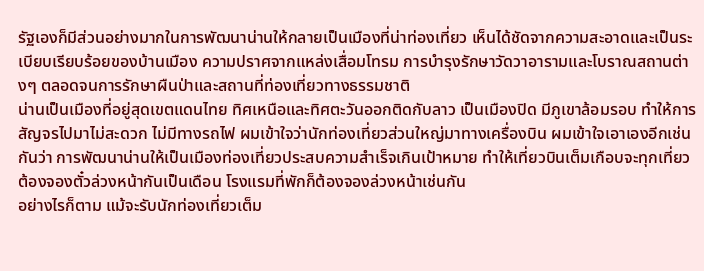รัฐเองก็มีส่วนอย่างมากในการพัฒนาน่านให้กลายเป็นเมืองที่น่าท่องเที่ยว เห็นได้ชัดจากความสะอาดและเป็นระเบียบเรียบร้อยของบ้านเมือง ความปราศจากแหล่งเสื่อมโทรม การบำรุงรักษาวัดวาอารามและโบราณสถานต่างๆ ตลอดจนการรักษาผืนป่าและสถานที่ท่องเที่ยวทางธรรมชาติ
น่านเป็นเมืองที่อยู่สุดเขตแดนไทย ทิศเหนือและทิศตะวันออกติดกับลาว เป็นเมืองปิด มีภูเขาล้อมรอบ ทำให้การสัญจรไปมาไม่สะดวก ไม่มีทางรถไฟ ผมเข้าใจว่านักท่องเที่ยวส่วนใหญ่มาทางเครื่องบิน ผมเข้าใจเอาเองอีกเช่นกันว่า การพัฒนาน่านให้เป็นเมืองท่องเที่ยวประสบความสำเร็จเกินเป้าหมาย ทำให้เที่ยวบินเต็มเกือบจะทุกเที่ยว ต้องจองตั๋วล่วงหน้ากันเป็นเดือน โรงแรมที่พักก็ต้องจองล่วงหน้าเช่นกัน
อย่างไรก็ตาม แม้จะรับนักท่องเที่ยวเต็ม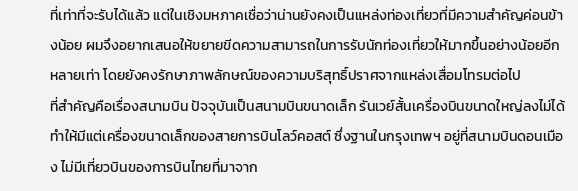ที่เท่าที่จะรับได้แล้ว แต่ในเชิงมหภาคเชื่อว่าน่านยังคงเป็นแหล่งท่องเที่ยวที่มีความสำคัญค่อนข้างน้อย ผมจึงอยากเสนอให้ขยายขีดความสามารถในการรับนักท่องเที่ยวให้มากขึ้นอย่างน้อยอีกหลายเท่า โดยยังคงรักษาภาพลักษณ์ของความบริสุทธิ์ปราศจากแหล่งเสื่อมโทรมต่อไป
ที่สำคัญคือเรื่องสนามบิน ปัจจุบันเป็นสนามบินขนาดเล็ก รันเวย์สั้นเครื่องบินขนาดใหญ่ลงไม่ได้ ทำให้มีแต่เครื่องขนาดเล็กของสายการบินโลว์คอสต์ ซึ่งฐานในกรุงเทพฯ อยู่ที่สนามบินดอนเมือง ไม่มีเที่ยวบินของการบินไทยที่มาจาก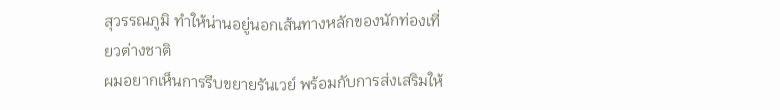สุวรรณภูมิ ทำให้น่านอยู่นอกเส้นทางหลักของนักท่องเที่ยวต่างชาติ
ผมอยากเห็นการรีบขยายรันเวย์ พร้อมกับการส่งเสริมให้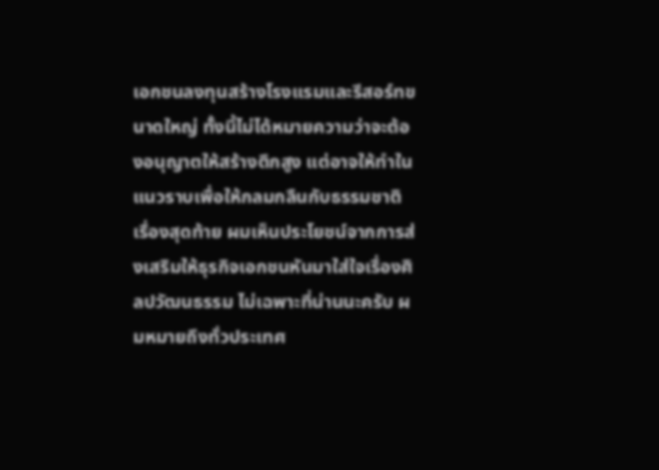เอกชนลงทุนสร้างโรงแรมและรีสอร์ทขนาดใหญ่ ทั้งนี้ไม่ได้หมายความว่าจะต้องอนุญาตให้สร้างตึกสูง แต่อาจให้ทำในแนวราบเพื่อให้กลมกลืนกับธรรมชาติ
เรื่องสุดท้าย ผมเห็นประโยชน์จากการส่งเสริมให้ธุรกิจเอกชนหันมาใส่ใจเรื่องศิลปวัฒนธรรม ไม่เฉพาะที่น่านนะครับ ผมหมายถึงทั่วประเทศ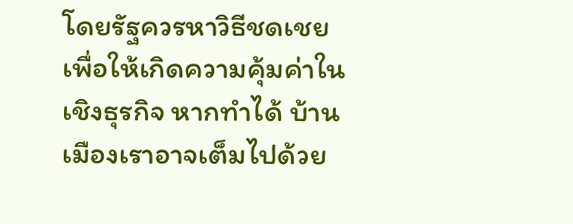โดยรัฐควรหาวิธีชดเชยเพื่อให้เกิดความคุ้มค่าในเชิงธุรกิจ หากทำได้ บ้านเมืองเราอาจเต็มไปด้วย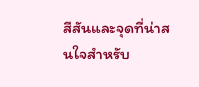สีสันและจุดที่น่าสนใจสำหรับ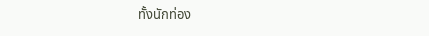ทั้งนักท่อง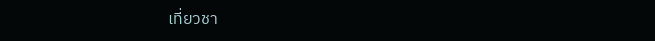เที่ยวชา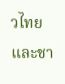วไทยและชา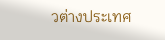วต่างประเทศ